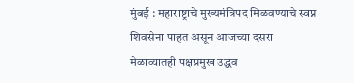मुंबई : महाराष्ट्राचे मुख्यमंत्रिपद मिळवण्याचे स्वप्न शिवसेना पाहत असून आजच्या दसरा मेळाव्यातही पक्षप्रमुख उद्धव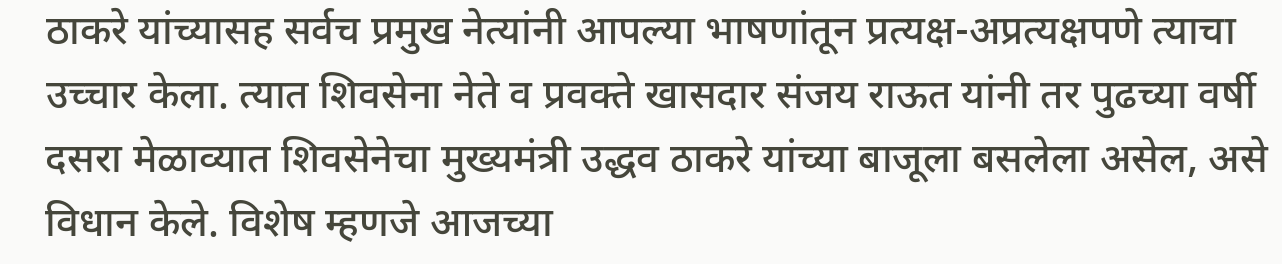ठाकरे यांच्यासह सर्वच प्रमुख नेत्यांनी आपल्या भाषणांतून प्रत्यक्ष-अप्रत्यक्षपणे त्याचा उच्चार केला. त्यात शिवसेना नेते व प्रवक्ते खासदार संजय राऊत यांनी तर पुढच्या वर्षी दसरा मेळाव्यात शिवसेनेचा मुख्यमंत्री उद्धव ठाकरे यांच्या बाजूला बसलेला असेल, असे विधान केले. विशेष म्हणजे आजच्या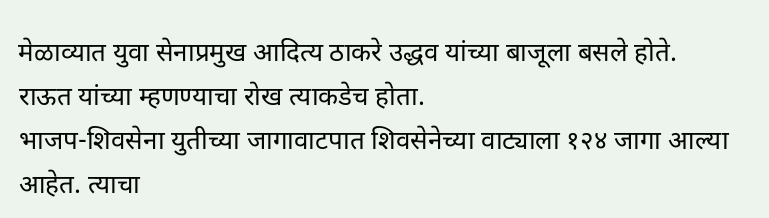मेळाव्यात युवा सेनाप्रमुख आदित्य ठाकरे उद्धव यांच्या बाजूला बसले होते. राऊत यांच्या म्हणण्याचा रोख त्याकडेच होता.
भाजप-शिवसेना युतीच्या जागावाटपात शिवसेनेच्या वाट्याला १२४ जागा आल्या आहेत. त्याचा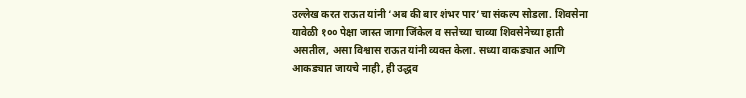उल्लेख करत राऊत यांनी ‘अब की बार शंभर पार’चा संकल्प सोडला. शिवसेना यावेळी १०० पेक्षा जास्त जागा जिंकेल व सत्तेच्या चाव्या शिवसेनेच्या हाती असतील, असा विश्वास राऊत यांनी व्यक्त केला. सध्या वाकड्यात आणि आकड्यात जायचे नाही, ही उद्धव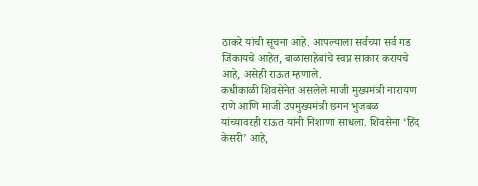ठाकरे यांची सूचना आहे. आपल्याला सर्वच्या सर्व गड जिंकायचे आहेत, बाळासाहेबांचे स्वप्न साकार करायचे आहे, असेही राऊत म्हणाले.
कधीकाळी शिवसेनेत असलेले माजी मुख्यमंत्री नारायण राणे आणि माजी उपमुख्यमंत्री छगन भुजबळ यांच्यावरही राऊत यांनी निशाणा साधला. शिवसेना ‘हिंद केसरी’ आहे,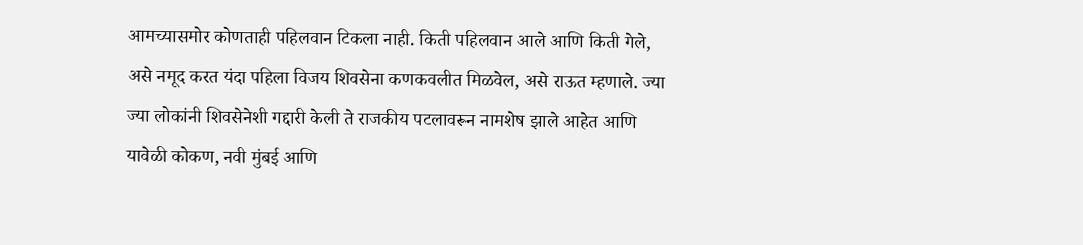आमच्यासमोर कोणताही पहिलवान टिकला नाही. किती पहिलवान आले आणि किती गेले, असे नमूद करत यंदा पहिला विजय शिवसेना कणकवलीत मिळवेल, असे राऊत म्हणाले. ज्या ज्या लोकांनी शिवसेनेशी गद्दारी केली ते राजकीय पटलावरून नामशेष झाले आहेत आणि यावेळी कोकण, नवी मुंबई आणि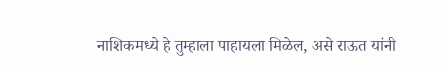नाशिकमध्ये हे तुम्हाला पाहायला मिळेल, असे राऊत यांनी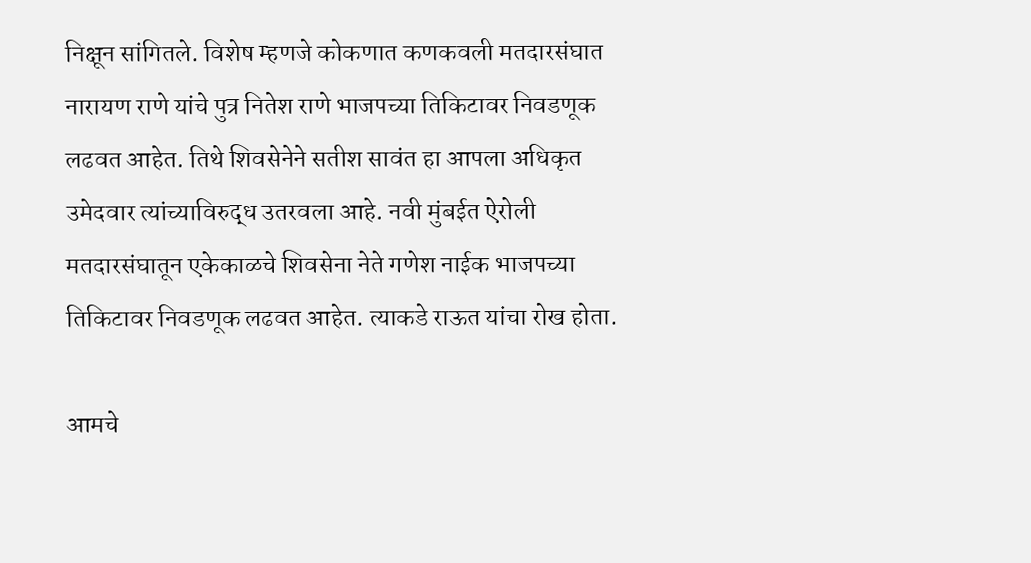निक्षून सांगितले. विशेष म्हणजे कोकणात कणकवली मतदारसंघात नारायण राणे यांचे पुत्र नितेश राणे भाजपच्या तिकिटावर निवडणूक लढवत आहेत. तिथे शिवसेनेने सतीश सावंत हा आपला अधिकृत उमेदवार त्यांच्याविरुद्ध उतरवला आहे. नवी मुंबईत ऐरोली मतदारसंघातून एकेकाळचे शिवसेना नेते गणेश नाईक भाजपच्या तिकिटावर निवडणूक लढवत आहेत. त्याकडे राऊत यांचा रोख होता.

आमचे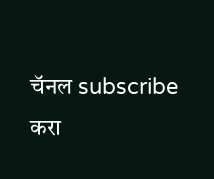चॅनल subscribe करा